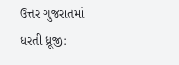ઉત્તર ગુજરાતમાં ધરતી ધ્રૂજી: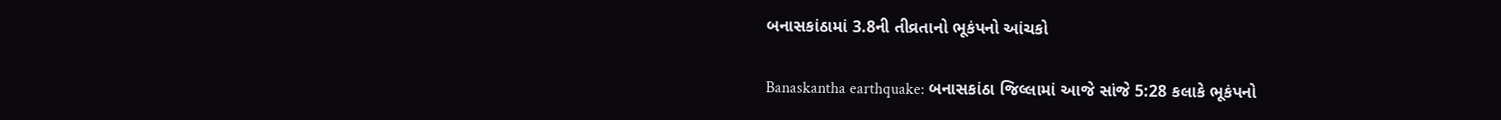બનાસકાંઠામાં 3.8ની તીવ્રતાનો ભૂકંપનો આંચકો

Banaskantha earthquake: બનાસકાંઠા જિલ્લામાં આજે સાંજે 5:28 કલાકે ભૂકંપનો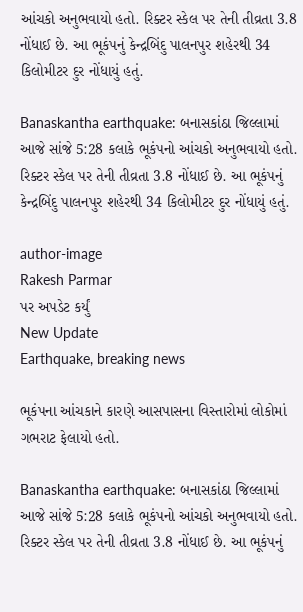આંચકો અનુભવાયો હતો. રિક્ટર સ્કેલ પર તેની તીવ્રતા 3.8 નોંધાઈ છે. આ ભૂકંપનું કેન્દ્રબિંદુ પાલનપુર શહેરથી 34 કિલોમીટર દુર નોંધાયું હતું.

Banaskantha earthquake: બનાસકાંઠા જિલ્લામાં આજે સાંજે 5:28 કલાકે ભૂકંપનો આંચકો અનુભવાયો હતો. રિક્ટર સ્કેલ પર તેની તીવ્રતા 3.8 નોંધાઈ છે. આ ભૂકંપનું કેન્દ્રબિંદુ પાલનપુર શહેરથી 34 કિલોમીટર દુર નોંધાયું હતું.

author-image
Rakesh Parmar
પર અપડેટ કર્યું
New Update
Earthquake, breaking news

ભૂકંપના આંચકાને કારણે આસપાસના વિસ્તારોમાં લોકોમાં ગભરાટ ફેલાયો હતો.

Banaskantha earthquake: બનાસકાંઠા જિલ્લામાં આજે સાંજે 5:28 કલાકે ભૂકંપનો આંચકો અનુભવાયો હતો. રિક્ટર સ્કેલ પર તેની તીવ્રતા 3.8 નોંધાઈ છે. આ ભૂકંપનું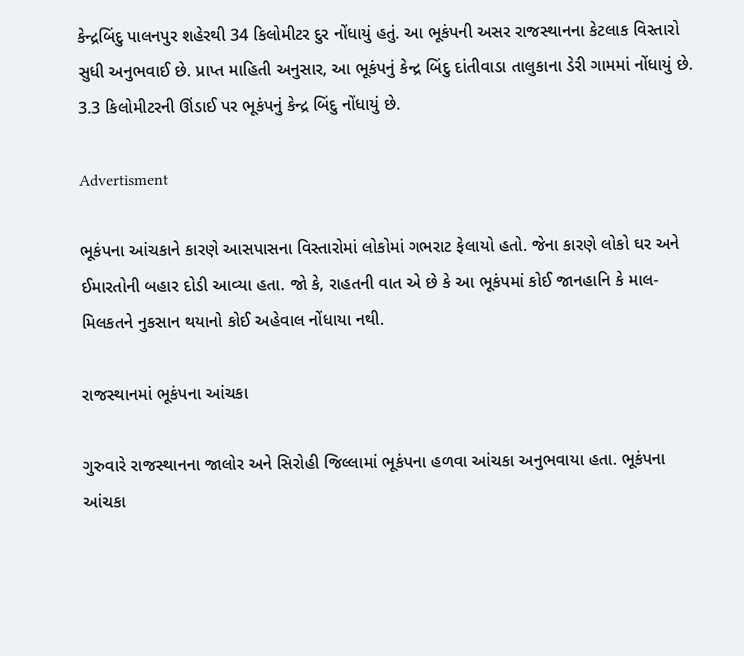કેન્દ્રબિંદુ પાલનપુર શહેરથી 34 કિલોમીટર દુર નોંધાયું હતું. આ ભૂકંપની અસર રાજસ્થાનના કેટલાક વિસ્તારો સુધી અનુભવાઈ છે. પ્રાપ્ત માહિતી અનુસાર, આ ભૂકંપનું કેન્દ્ર બિંદુ દાંતીવાડા તાલુકાના ડેરી ગામમાં નોંધાયું છે. 3.3 કિલોમીટરની ઊંડાઈ પર ભૂકંપનું કેન્દ્ર બિંદુ નોંધાયું છે.

Advertisment

ભૂકંપના આંચકાને કારણે આસપાસના વિસ્તારોમાં લોકોમાં ગભરાટ ફેલાયો હતો. જેના કારણે લોકો ઘર અને ઈમારતોની બહાર દોડી આવ્યા હતા. જો કે, રાહતની વાત એ છે કે આ ભૂકંપમાં કોઈ જાનહાનિ કે માલ-મિલકતને નુકસાન થયાનો કોઈ અહેવાલ નોંધાયા નથી.

રાજસ્થાનમાં ભૂકંપના આંચકા

ગુરુવારે રાજસ્થાનના જાલોર અને સિરોહી જિલ્લામાં ભૂકંપના હળવા આંચકા અનુભવાયા હતા. ભૂકંપના આંચકા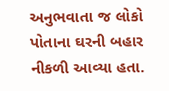અનુભવાતા જ લોકો પોતાના ઘરની બહાર નીકળી આવ્યા હતા.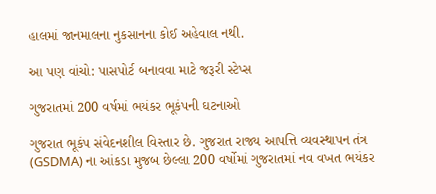હાલમાં જાનમાલના નુકસાનના કોઈ અહેવાલ નથી.

આ પણ વાંચો: પાસપોર્ટ બનાવવા માટે જરૂરી સ્ટેપ્સ

ગુજરાતમાં 200 વર્ષમાં ભયંકર ભૂકંપની ઘટનાઓ

ગુજરાત ભૂકંપ સંવેદનશીલ વિસ્તાર છે. ગુજરાત રાજ્ય આપત્તિ વ્યવસ્થાપન તંત્ર (GSDMA) ના આંકડા મુજબ છેલ્લા 200 વર્ષોમાં ગુજરાતમાં નવ વખત ભયંકર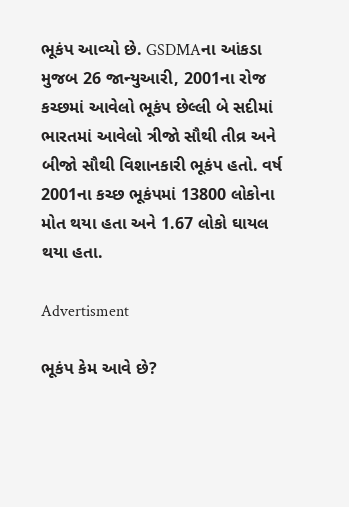ભૂકંપ આવ્યો છે. GSDMAના આંકડા મુજબ 26 જાન્યુઆરી, 2001ના રોજ કચ્છમાં આવેલો ભૂકંપ છેલ્લી બે સદીમાં ભારતમાં આવેલો ત્રીજો સૌથી તીવ્ર અને બીજો સૌથી વિશાનકારી ભૂકંપ હતો. વર્ષ 2001ના કચ્છ ભૂકંપમાં 13800 લોકોના મોત થયા હતા અને 1.67 લોકો ઘાયલ થયા હતા.

Advertisment

ભૂકંપ કેમ આવે છે?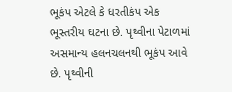ભૂકંપ એટલે કે ધરતીકંપ એક ભૂસ્તરીય ઘટના છે. પૃથ્વીના પેટાળમાં અસમાન્ય હલનચલનથી ભૂકંપ આવે છે. પૃથ્વીની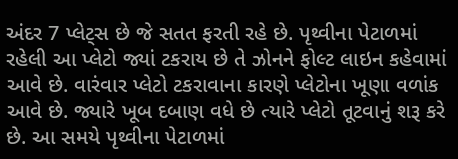અંદર 7 પ્લેટ્સ છે જે સતત ફરતી રહે છે. પૃથ્વીના પેટાળમાં રહેલી આ પ્લેટો જ્યાં ટકરાય છે તે ઝોનને ફોલ્ટ લાઇન કહેવામાં આવે છે. વારંવાર પ્લેટો ટકરાવાના કારણે પ્લેટોના ખૂણા વળાંક આવે છે. જ્યારે ખૂબ દબાણ વધે છે ત્યારે પ્લેટો તૂટવાનું શરૂ કરે છે. આ સમયે પૃથ્વીના પેટાળમાં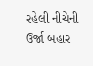રહેલી નીચેની ઉર્જા બહાર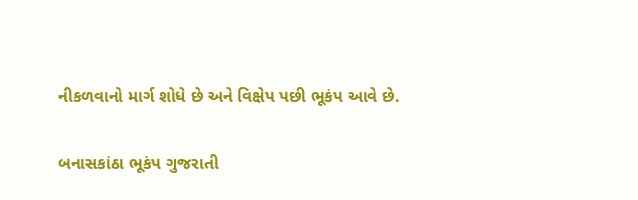નીકળવાનો માર્ગ શોધે છે અને વિક્ષેપ પછી ભૂકંપ આવે છે.

બનાસકાંઠા ભૂકંપ ગુજરાતી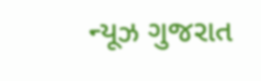ન્યૂઝ ગુજરાત